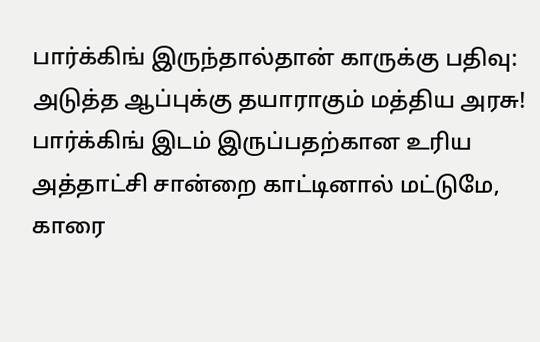பார்க்கிங் இருந்தால்தான் காருக்கு பதிவு: அடுத்த ஆப்புக்கு தயாராகும் மத்திய அரசு!
பார்க்கிங் இடம் இருப்பதற்கான உரிய அத்தாட்சி சான்றை காட்டினால் மட்டுமே, காரை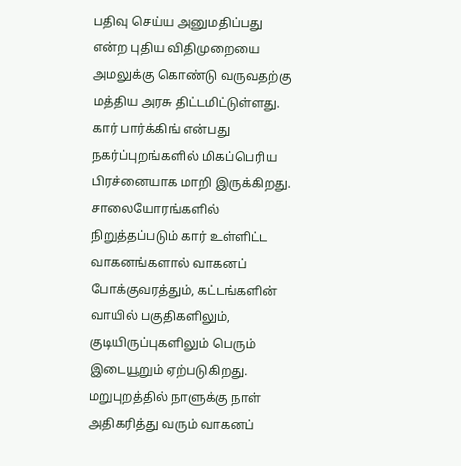பதிவு செய்ய அனுமதிப்பது என்ற புதிய விதிமுறையை அமலுக்கு கொண்டு வருவதற்கு மத்திய அரசு திட்டமிட்டுள்ளது.
கார் பார்க்கிங் என்பது நகர்ப்புறங்களில் மிகப்பெரிய பிரச்னையாக மாறி இருக்கிறது. சாலையோரங்களில் நிறுத்தப்படும் கார் உள்ளிட்ட வாகனங்களால் வாகனப் போக்குவரத்தும், கட்டங்களின் வாயில் பகுதிகளிலும், குடியிருப்புகளிலும் பெரும் இடையூறும் ஏற்படுகிறது.
மறுபுறத்தில் நாளுக்கு நாள் அதிகரித்து வரும் வாகனப்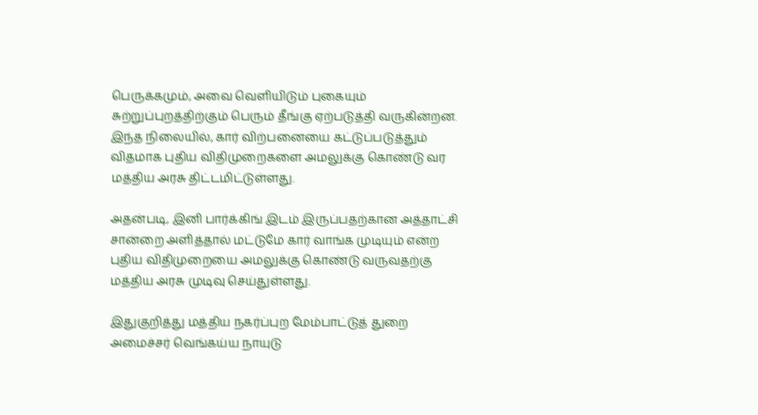பெருக்கமும், அவை வெளியிடும் புகையும் சுற்றுப்புறத்திற்கும் பெரும் தீங்கு ஏற்படுத்தி வருகின்றன. இந்த நிலையில், கார் விற்பனையை கட்டுப்படுத்தும் விதமாக புதிய விதிமுறைகளை அமலுக்கு கொண்டு வர மத்திய அரசு திட்டமிட்டுள்ளது.

அதன்படி, இனி பார்க்கிங் இடம் இருப்பதற்கான அத்தாட்சி சான்றை அளித்தால் மட்டுமே கார் வாங்க முடியும் என்ற புதிய விதிமுறையை அமலுக்கு கொண்டு வருவதற்கு மத்திய அரசு முடிவு செய்துள்ளது.

இதுகுறித்து மத்திய நகர்ப்புற மேம்பாட்டுத் துறை அமைச்சர் வெங்கய்ய நாயுடு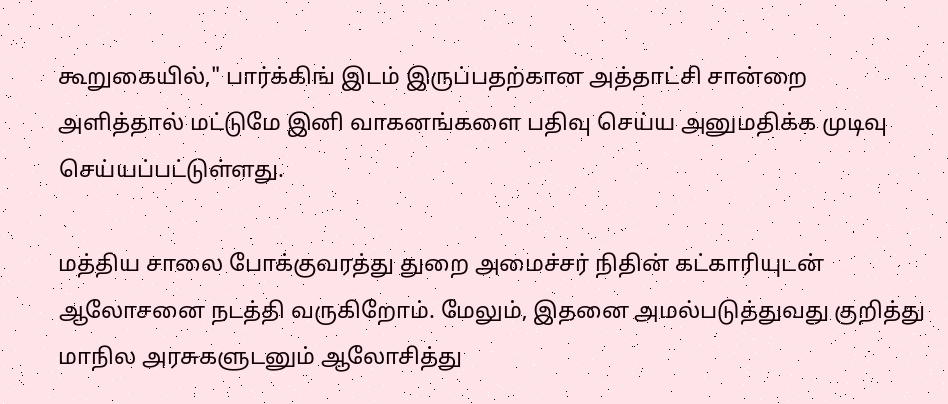கூறுகையில்," பார்க்கிங் இடம் இருப்பதற்கான அத்தாட்சி சான்றை அளித்தால் மட்டுமே இனி வாகனங்களை பதிவு செய்ய அனுமதிக்க முடிவு செய்யப்பட்டுள்ளது.

மத்திய சாலை போக்குவரத்து துறை அமைச்சர் நிதின் கட்காரியுடன் ஆலோசனை நடத்தி வருகிறோம். மேலும், இதனை அமல்படுத்துவது குறித்து மாநில அரசுகளுடனும் ஆலோசித்து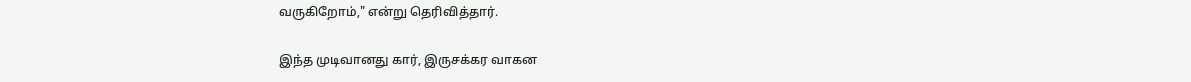வருகிறோம்," என்று தெரிவித்தார்.

இந்த முடிவானது கார், இருசக்கர வாகன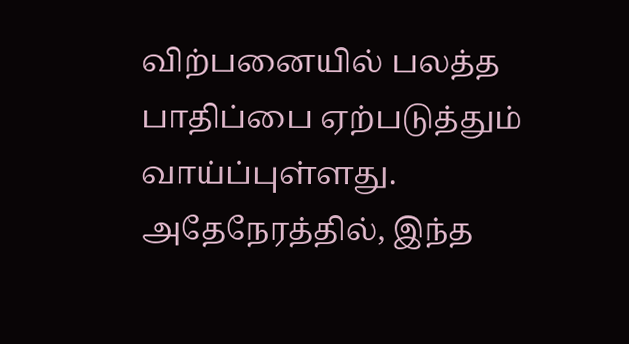விற்பனையில் பலத்த பாதிப்பை ஏற்படுத்தும் வாய்ப்புள்ளது. அதேநேரத்தில், இந்த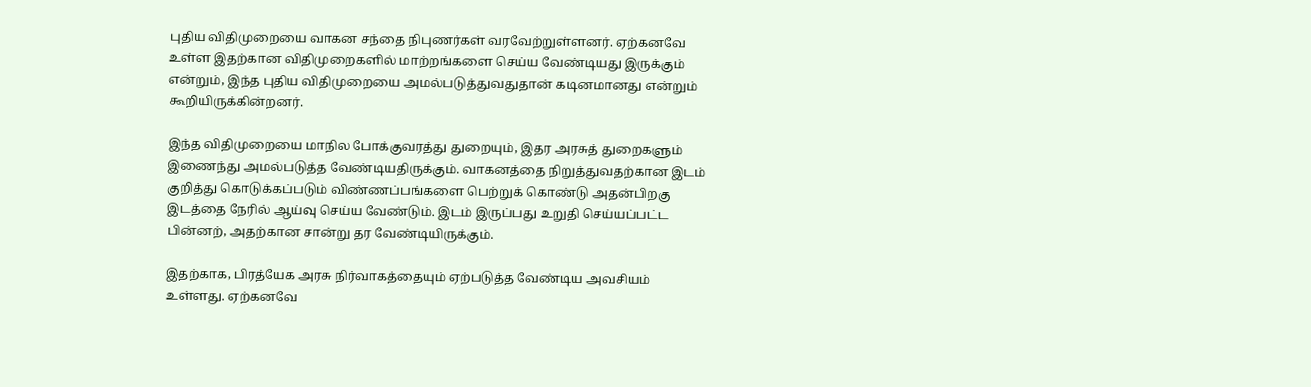புதிய விதிமுறையை வாகன சந்தை நிபுணர்கள் வரவேற்றுள்ளனர். ஏற்கனவே உள்ள இதற்கான விதிமுறைகளில் மாற்றங்களை செய்ய வேண்டியது இருக்கும் என்றும், இந்த புதிய விதிமுறையை அமல்படுத்துவதுதான் கடினமானது என்றும் கூறியிருக்கின்றனர்.

இந்த விதிமுறையை மாநில போக்குவரத்து துறையும், இதர அரசுத் துறைகளும் இணைந்து அமல்படுத்த வேண்டியதிருக்கும். வாகனத்தை நிறுத்துவதற்கான இடம் குறித்து கொடுக்கப்படும் விண்ணப்பங்களை பெற்றுக் கொண்டு அதன்பிறகு இடத்தை நேரில் ஆய்வு செய்ய வேண்டும். இடம் இருப்பது உறுதி செய்யப்பட்ட பின்னற், அதற்கான சான்று தர வேண்டியிருக்கும்.

இதற்காக, பிரத்யேக அரசு நிர்வாகத்தையும் ஏற்படுத்த வேண்டிய அவசியம் உள்ளது. ஏற்கனவே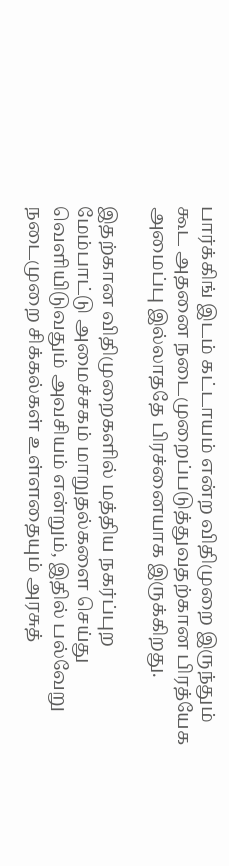பார்க்கிங் இடம் கட்டாயம் என்ற விதிமுறை இருந்தும் கூட அதனை நடைமுறைப்படுத்துவதற்கான பிரத்யேக அமைப்பு இல்லாததே பிரச்னையாக இருக்கிறது.

இதற்கான விதிமுறைகளில் மத்திய நகர்ப்புற மேம்பாட்டு அமைச்சகம் மாறுதல்களை செய்து வெளியிடுவதும் அவசியம் என்றும், இதில் பல்வேறு நடைமுறை சிக்கல்கள் உள்ளதையும் அரசுத்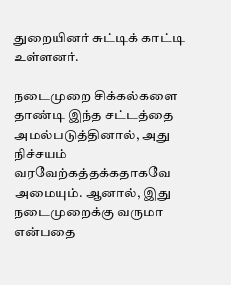துறையினர் சுட்டிக் காட்டி உள்ளனர்.

நடைமுறை சிக்கல்களை தாண்டி இந்த சட்டத்தை அமல்படுத்தினால், அது நிச்சயம் வரவேற்கத்தக்கதாகவே அமையும். ஆனால், இது நடைமுறைக்கு வருமா என்பதை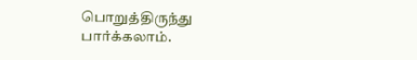பொறுத்திருந்து பார்க்கலாம்.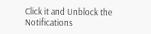Click it and Unblock the Notifications